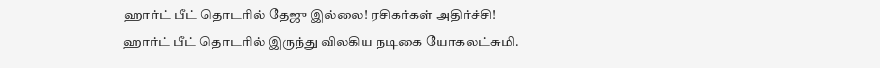ஹார்ட் பீட் தொடரில் தேஜு இல்லை! ரசிகர்கள் அதிர்ச்சி!
ஹார்ட் பீட் தொடரில் இருந்து விலகிய நடிகை யோகலட்சுமி.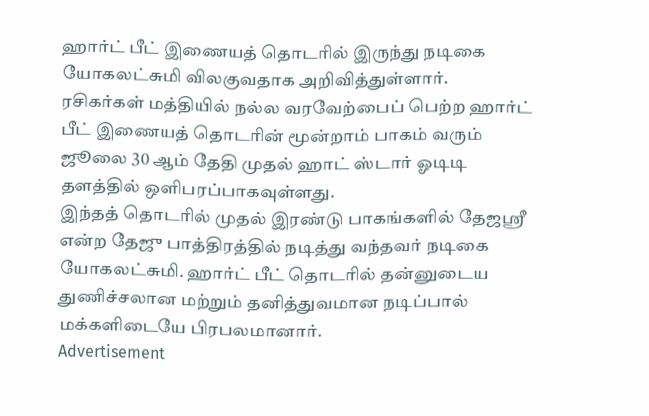ஹார்ட் பீட் இணையத் தொடரில் இருந்து நடிகை யோகலட்சுமி விலகுவதாக அறிவித்துள்ளார்.
ரசிகர்கள் மத்தியில் நல்ல வரவேற்பைப் பெற்ற ஹார்ட் பீட் இணையத் தொடரின் மூன்றாம் பாகம் வரும் ஜூலை 30 ஆம் தேதி முதல் ஹாட் ஸ்டார் ஓடிடி தளத்தில் ஒளிபரப்பாகவுள்ளது.
இந்தத் தொடரில் முதல் இரண்டு பாகங்களில் தேஜஸ்ரீ என்ற தேஜு பாத்திரத்தில் நடித்து வந்தவர் நடிகை யோகலட்சுமி. ஹார்ட் பீட் தொடரில் தன்னுடைய துணிச்சலான மற்றும் தனித்துவமான நடிப்பால் மக்களிடையே பிரபலமானார்.
Advertisement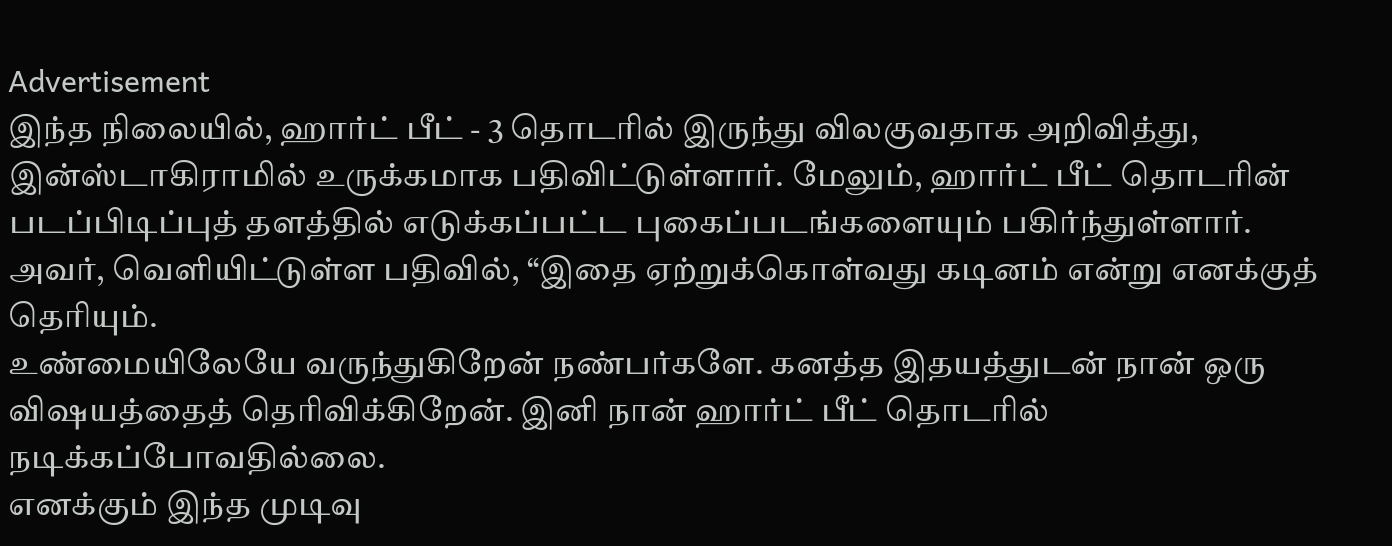Advertisement
இந்த நிலையில், ஹார்ட் பீட் - 3 தொடரில் இருந்து விலகுவதாக அறிவித்து, இன்ஸ்டாகிராமில் உருக்கமாக பதிவிட்டுள்ளார். மேலும், ஹார்ட் பீட் தொடரின் படப்பிடிப்புத் தளத்தில் எடுக்கப்பட்ட புகைப்படங்களையும் பகிர்ந்துள்ளார்.
அவர், வெளியிட்டுள்ள பதிவில், “இதை ஏற்றுக்கொள்வது கடினம் என்று எனக்குத் தெரியும்.
உண்மையிலேயே வருந்துகிறேன் நண்பர்களே. கனத்த இதயத்துடன் நான் ஒரு விஷயத்தைத் தெரிவிக்கிறேன். இனி நான் ஹார்ட் பீட் தொடரில் நடிக்கப்போவதில்லை.
எனக்கும் இந்த முடிவு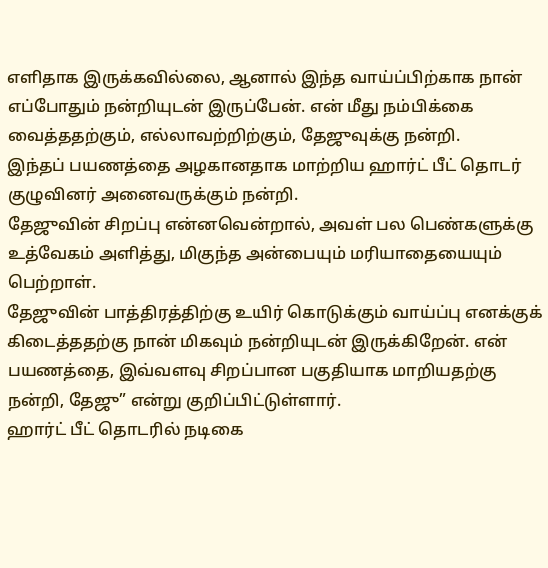எளிதாக இருக்கவில்லை, ஆனால் இந்த வாய்ப்பிற்காக நான் எப்போதும் நன்றியுடன் இருப்பேன். என் மீது நம்பிக்கை வைத்ததற்கும், எல்லாவற்றிற்கும், தேஜுவுக்கு நன்றி.
இந்தப் பயணத்தை அழகானதாக மாற்றிய ஹார்ட் பீட் தொடர் குழுவினர் அனைவருக்கும் நன்றி.
தேஜுவின் சிறப்பு என்னவென்றால், அவள் பல பெண்களுக்கு உத்வேகம் அளித்து, மிகுந்த அன்பையும் மரியாதையையும் பெற்றாள்.
தேஜுவின் பாத்திரத்திற்கு உயிர் கொடுக்கும் வாய்ப்பு எனக்குக் கிடைத்ததற்கு நான் மிகவும் நன்றியுடன் இருக்கிறேன். என் பயணத்தை, இவ்வளவு சிறப்பான பகுதியாக மாறியதற்கு நன்றி, தேஜு” என்று குறிப்பிட்டுள்ளார்.
ஹார்ட் பீட் தொடரில் நடிகை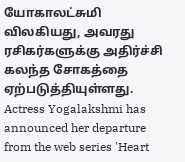யோகாலட்சுமி விலகியது, அவரது ரசிகர்களுக்கு அதிர்ச்சி கலந்த சோகத்தை ஏற்படுத்தியுள்ளது.
Actress Yogalakshmi has announced her departure from the web series 'Heart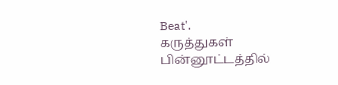Beat'.
கருத்துகள்
பின்னூட்டத்தில்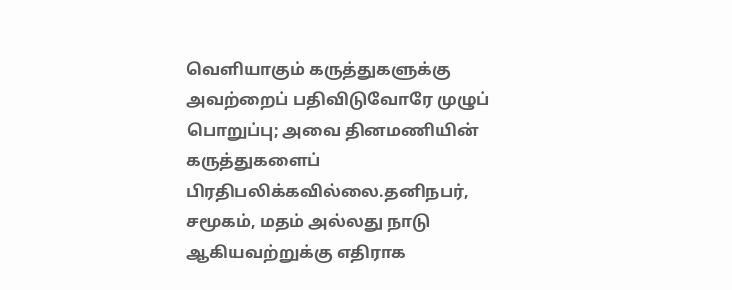வெளியாகும் கருத்துகளுக்கு அவற்றைப் பதிவிடுவோரே முழுப் பொறுப்பு; அவை தினமணியின் கருத்துகளைப் பிரதிபலிக்கவில்லை.தனிநபர், சமூகம், மதம் அல்லது நாடு ஆகியவற்றுக்கு எதிராக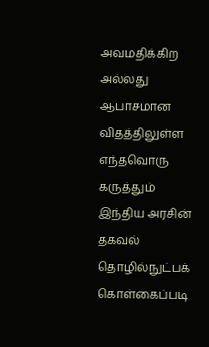அவமதிக்கிற அல்லது ஆபாசமான விதத்திலுள்ள எந்தவொரு கருத்தும் இந்திய அரசின் தகவல் தொழில்நுட்பக் கொள்கைப்படி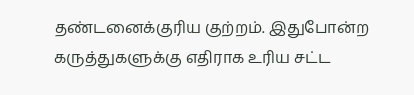தண்டனைக்குரிய குற்றம். இதுபோன்ற கருத்துகளுக்கு எதிராக உரிய சட்ட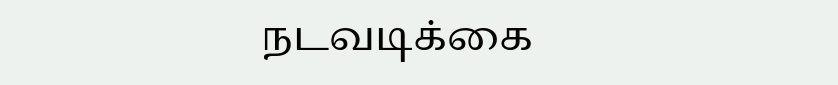நடவடிக்கை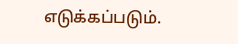எடுக்கப்படும்.